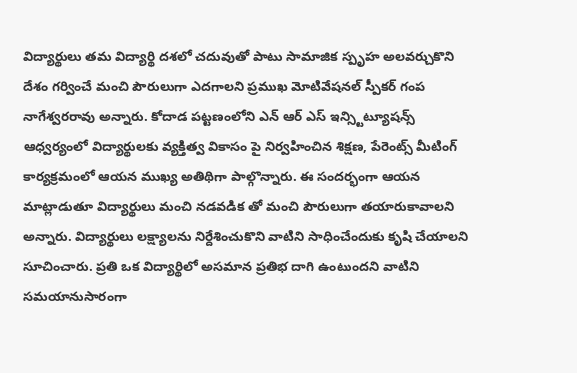విద్యార్థులు తమ విద్యార్థి దశలో చదువుతో పాటు సామాజిక స్పృహ అలవర్చుకొని దేశం గర్వించే మంచి పౌరులుగా ఎదగాలని ప్రముఖ మోటివేషనల్ స్పీకర్ గంప నాగేశ్వరరావు అన్నారు. కోదాడ పట్టణంలోని ఎన్ ఆర్ ఎస్ ఇన్స్టిట్యూషన్స్ ఆధ్వర్యంలో విద్యార్థులకు వ్యక్తిత్వ వికాసం పై నిర్వహించిన శిక్షణ, పేరెంట్స్ మీటింగ్ కార్యక్రమంలో ఆయన ముఖ్య అతిథిగా పాల్గొన్నారు. ఈ సందర్భంగా ఆయన మాట్లాడుతూ విద్యార్థులు మంచి నడవడిక తో మంచి పౌరులుగా తయారుకావాలని అన్నారు. విద్యార్థులు లక్ష్యాలను నిర్దేశించుకొని వాటిని సాధించేందుకు కృషి చేయాలని సూచించారు. ప్రతి ఒక విద్యార్థిలో అసమాన ప్రతిభ దాగి ఉంటుందని వాటిని సమయానుసారంగా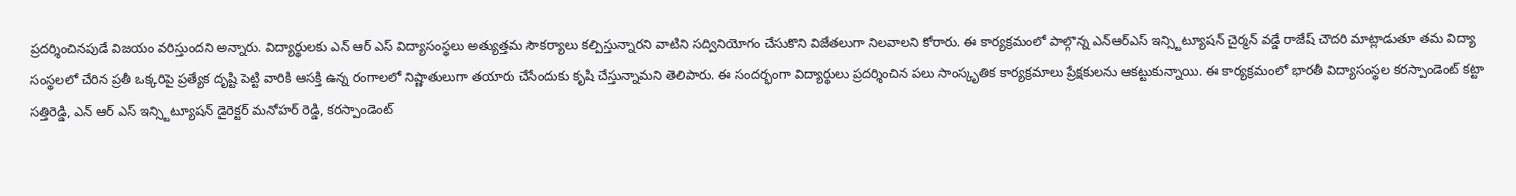ప్రదర్శించినపుడే విజయం వరిస్తుందని అన్నారు. విద్యార్థులకు ఎన్ ఆర్ ఎస్ విద్యాసంస్థలు అత్యుత్తమ సౌకర్యాలు కల్పిస్తున్నారని వాటిని సద్వినియోగం చేసుకొని విజేతలుగా నిలవాలని కోరారు. ఈ కార్యక్రమంలో పాల్గొన్న ఎన్ఆర్ఎస్ ఇన్స్టిట్యూషన్ చైర్మన్ వడ్డే రాజేష్ చౌదరి మాట్లాడుతూ తమ విద్యా సంస్థలలో చేరిన ప్రతీ ఒక్కరిపై ప్రత్యేక దృష్టి పెట్టి వారికి ఆసక్తి ఉన్న రంగాలలో నిష్ణాతులుగా తయారు చేసేందుకు కృషి చేస్తున్నామని తెలిపారు. ఈ సందర్భంగా విద్యార్థులు ప్రదర్శించిన పలు సాంస్కృతిక కార్యక్రమాలు ప్రేక్షకులను ఆకట్టుకున్నాయి. ఈ కార్యక్రమంలో భారతీ విద్యాసంస్థల కరస్పాండెంట్ కట్టా సత్తిరెడ్డి, ఎన్ ఆర్ ఎస్ ఇన్స్టిట్యూషన్ డైరెక్టర్ మనోహర్ రెడ్డి, కరస్పాండెంట్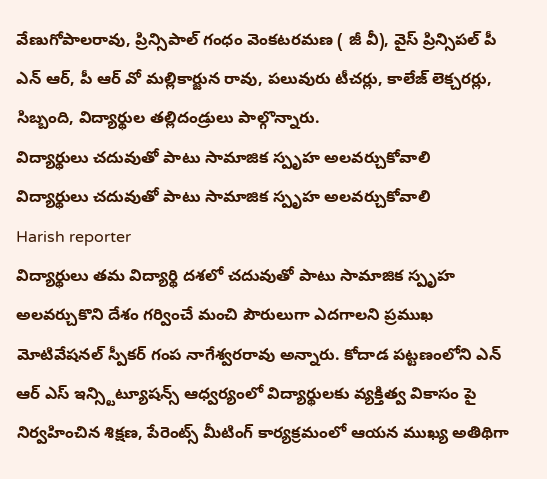వేణుగోపాలరావు, ప్రిన్సిపాల్ గంధం వెంకటరమణ ( జీ వీ), వైస్ ప్రిన్సిపల్ పీ ఎన్ ఆర్, పీ ఆర్ వో మల్లికార్జున రావు, పలువురు టీచర్లు, కాలేజ్ లెక్చరర్లు, సిబ్బంది, విద్యార్థుల తల్లిదండ్రులు పాల్గొన్నారు.
విద్యార్థులు చదువుతో పాటు సామాజిక స్పృహ అలవర్చుకోవాలి
విద్యార్థులు చదువుతో పాటు సామాజిక స్పృహ అలవర్చుకోవాలి
Harish reporter
విద్యార్థులు తమ విద్యార్థి దశలో చదువుతో పాటు సామాజిక స్పృహ అలవర్చుకొని దేశం గర్వించే మంచి పౌరులుగా ఎదగాలని ప్రముఖ మోటివేషనల్ స్పీకర్ గంప నాగేశ్వరరావు అన్నారు. కోదాడ పట్టణంలోని ఎన్ ఆర్ ఎస్ ఇన్స్టిట్యూషన్స్ ఆధ్వర్యంలో విద్యార్థులకు వ్యక్తిత్వ వికాసం పై నిర్వహించిన శిక్షణ, పేరెంట్స్ మీటింగ్ కార్యక్రమంలో ఆయన ముఖ్య అతిథిగా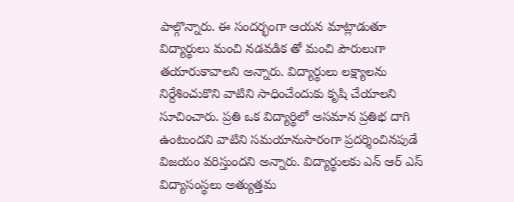పాల్గొన్నారు. ఈ సందర్భంగా ఆయన మాట్లాడుతూ విద్యార్థులు మంచి నడవడిక తో మంచి పౌరులుగా తయారుకావాలని అన్నారు. విద్యార్థులు లక్ష్యాలను నిర్దేశించుకొని వాటిని సాధించేందుకు కృషి చేయాలని సూచించారు. ప్రతి ఒక విద్యార్థిలో అసమాన ప్రతిభ దాగి ఉంటుందని వాటిని సమయానుసారంగా ప్రదర్శించినపుడే విజయం వరిస్తుందని అన్నారు. విద్యార్థులకు ఎన్ ఆర్ ఎస్ విద్యాసంస్థలు అత్యుత్తమ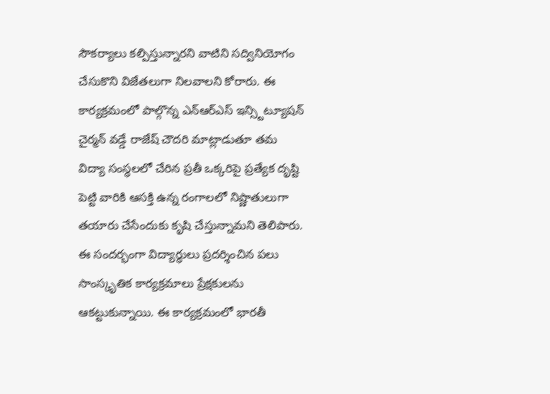సౌకర్యాలు కల్పిస్తున్నారని వాటిని సద్వినియోగం చేసుకొని విజేతలుగా నిలవాలని కోరారు. ఈ కార్యక్రమంలో పాల్గొన్న ఎన్ఆర్ఎస్ ఇన్స్టిట్యూషన్ చైర్మన్ వడ్డే రాజేష్ చౌదరి మాట్లాడుతూ తమ విద్యా సంస్థలలో చేరిన ప్రతీ ఒక్కరిపై ప్రత్యేక దృష్టి పెట్టి వారికి ఆసక్తి ఉన్న రంగాలలో నిష్ణాతులుగా తయారు చేసేందుకు కృషి చేస్తున్నామని తెలిపారు. ఈ సందర్భంగా విద్యార్థులు ప్రదర్శించిన పలు సాంస్కృతిక కార్యక్రమాలు ప్రేక్షకులను ఆకట్టుకున్నాయి. ఈ కార్యక్రమంలో భారతీ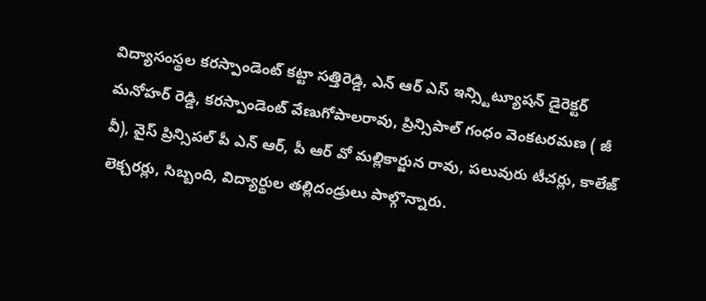విద్యాసంస్థల కరస్పాండెంట్ కట్టా సత్తిరెడ్డి, ఎన్ ఆర్ ఎస్ ఇన్స్టిట్యూషన్ డైరెక్టర్ మనోహర్ రెడ్డి, కరస్పాండెంట్ వేణుగోపాలరావు, ప్రిన్సిపాల్ గంధం వెంకటరమణ ( జీ వీ), వైస్ ప్రిన్సిపల్ పీ ఎన్ ఆర్, పీ ఆర్ వో మల్లికార్జున రావు, పలువురు టీచర్లు, కాలేజ్ లెక్చరర్లు, సిబ్బంది, విద్యార్థుల తల్లిదండ్రులు పాల్గొన్నారు.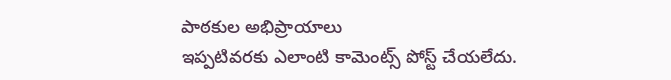పాఠకుల అభిప్రాయాలు
ఇప్పటివరకు ఎలాంటి కామెంట్స్ పోస్ట్ చేయలేదు.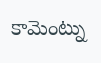కామెంట్ను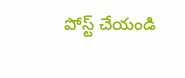పోస్ట్ చేయండి